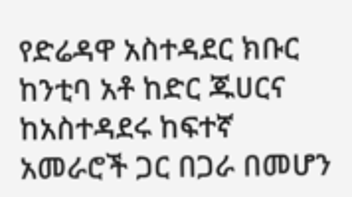የድሬዳዋ አስተዳደር ክቡር ከንቲባ አቶ ከድር ጁሀርና ከአስተዳደሩ ከፍተኛ አመራሮች ጋር በጋራ በመሆን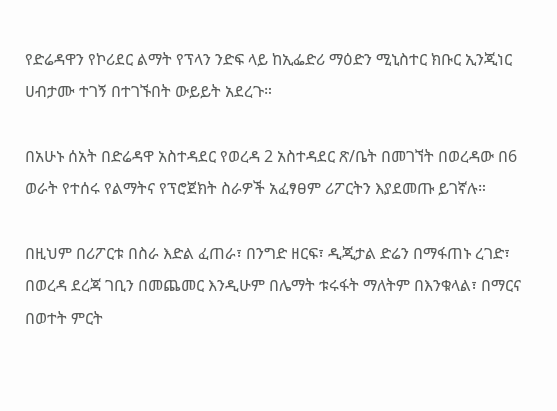የድሬዳዋን የኮሪደር ልማት የፕላን ንድፍ ላይ ከኢፌድሪ ማዕድን ሚኒስተር ክቡር ኢንጂነር ሀብታሙ ተገኝ በተገኙበት ውይይት አደረጉ።

በአሁኑ ሰአት በድሬዳዋ አስተዳደር የወረዳ 2 አስተዳደር ጽ/ቤት በመገኘት በወረዳው በ6 ወራት የተሰሩ የልማትና የፕሮጀክት ስራዎች አፈፃፀም ሪፖርትን እያደመጡ ይገኛሉ።

በዚህም በሪፖርቱ በስራ እድል ፈጠራ፣ በንግድ ዘርፍ፣ ዲጂታል ድሬን በማፋጠኑ ረገድ፣ በወረዳ ደረጃ ገቢን በመጨመር እንዲሁም በሌማት ቱሩፋት ማለትም በእንቁላል፣ በማርና በወተት ምርት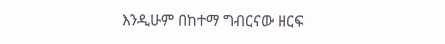እንዲሁም በከተማ ግብርናው ዘርፍ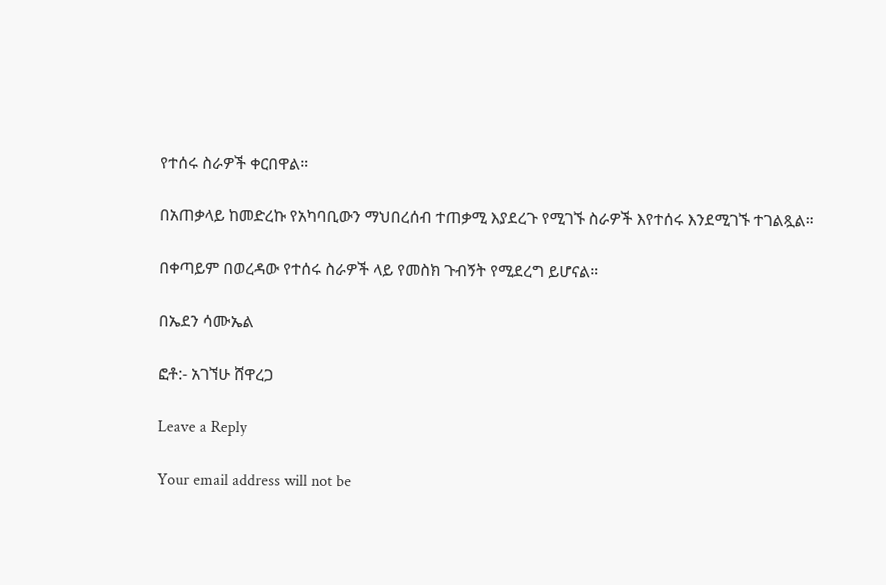የተሰሩ ስራዎች ቀርበዋል።

በአጠቃላይ ከመድረኩ የአካባቢውን ማህበረሰብ ተጠቃሚ እያደረጉ የሚገኙ ስራዎች እየተሰሩ እንደሚገኙ ተገልጿል።

በቀጣይም በወረዳው የተሰሩ ስራዎች ላይ የመስክ ጉብኝት የሚደረግ ይሆናል።

በኤደን ሳሙኤል

ፎቶ:- አገኘሁ ሸዋረጋ

Leave a Reply

Your email address will not be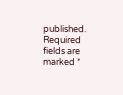published. Required fields are marked *